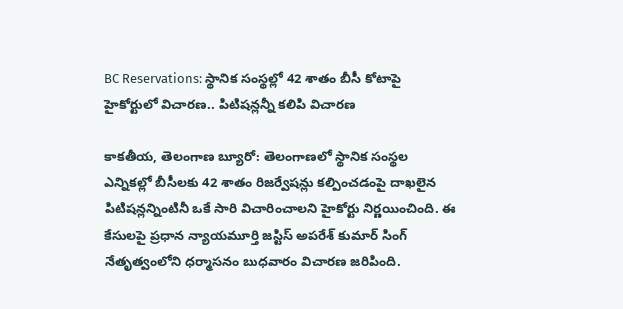BC Reservations: స్థానిక సంస్థల్లో 42 శాతం బీసీ కోటాపై హైకోర్టులో విచారణ.. పిటిషన్లన్నీ కలిపి విచారణ

కాకతీయ, తెలంగాణ బ్యూరో: తెలంగాణలో స్థానిక సంస్థల ఎన్నికల్లో బీసీలకు 42 శాతం రిజర్వేషన్లు కల్పించడంపై దాఖలైన పిటిషన్లన్నింటినీ ఒకే సారి విచారించాలని హైకోర్టు నిర్ణయించింది. ఈ కేసులపై ప్రధాన న్యాయమూర్తి జస్టిస్ అపరేశ్ కుమార్ సింగ్ నేతృత్వంలోని ధర్మాసనం బుధవారం విచారణ జరిపింది.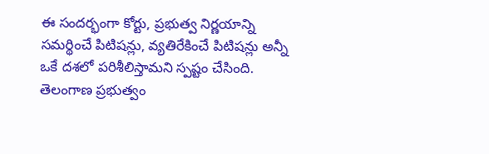ఈ సందర్భంగా కోర్టు, ప్రభుత్వ నిర్ణయాన్ని సమర్థించే పిటిషన్లు, వ్యతిరేకించే పిటిషన్లు అన్నీ ఒకే దశలో పరిశీలిస్తామని స్పష్టం చేసింది. తెలంగాణ ప్రభుత్వం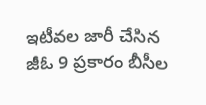ఇటీవల జారీ చేసిన జీఓ 9 ప్రకారం బీసీల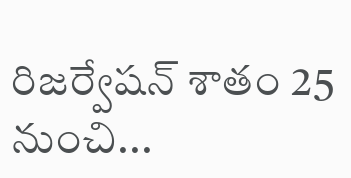రిజర్వేషన్ శాతం 25 నుంచి...